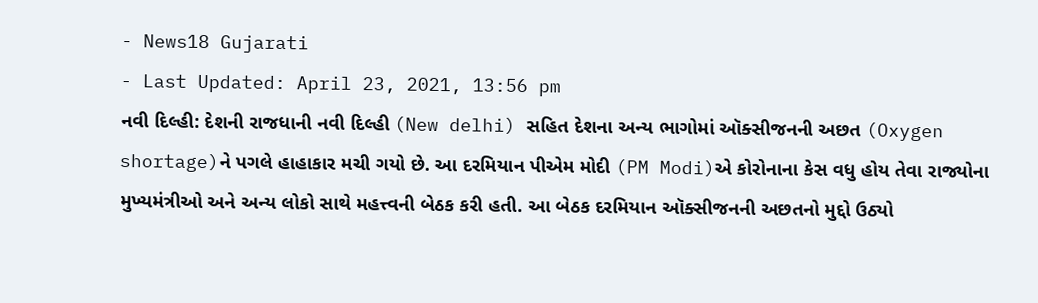- News18 Gujarati
- Last Updated: April 23, 2021, 13:56 pm
નવી દિલ્હી: દેશની રાજધાની નવી દિલ્હી (New delhi) સહિત દેશના અન્ય ભાગોમાં ઑક્સીજનની અછત (Oxygen shortage)ને પગલે હાહાકાર મચી ગયો છે. આ દરમિયાન પીએમ મોદી (PM Modi)એ કોરોનાના કેસ વધુ હોય તેવા રાજ્યોના મુખ્યમંત્રીઓ અને અન્ય લોકો સાથે મહત્ત્વની બેઠક કરી હતી. આ બેઠક દરમિયાન ઑક્સીજનની અછતનો મુદ્દો ઉઠ્યો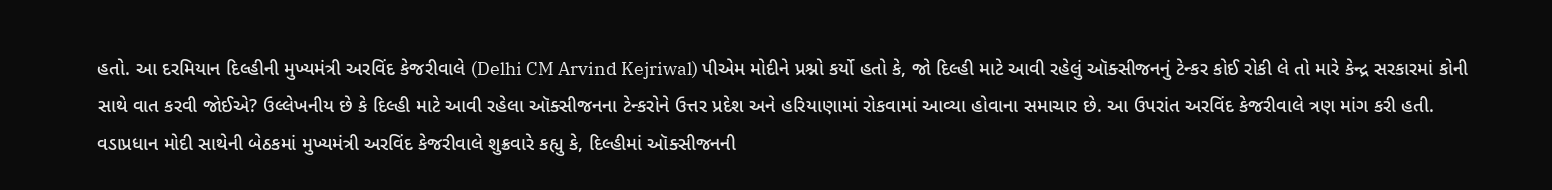હતો. આ દરમિયાન દિલ્હીની મુખ્યમંત્રી અરવિંદ કેજરીવાલે (Delhi CM Arvind Kejriwal) પીએમ મોદીને પ્રશ્નો કર્યો હતો કે, જો દિલ્હી માટે આવી રહેલું ઑક્સીજનનું ટેન્કર કોઈ રોકી લે તો મારે કેન્દ્ર સરકારમાં કોની સાથે વાત કરવી જોઈએ? ઉલ્લેખનીય છે કે દિલ્હી માટે આવી રહેલા ઑક્સીજનના ટેન્કરોને ઉત્તર પ્રદેશ અને હરિયાણામાં રોકવામાં આવ્યા હોવાના સમાચાર છે. આ ઉપરાંત અરવિંદ કેજરીવાલે ત્રણ માંગ કરી હતી.
વડાપ્રધાન મોદી સાથેની બેઠકમાં મુખ્યમંત્રી અરવિંદ કેજરીવાલે શુક્રવારે કહ્યુ કે, દિલ્હીમાં ઑક્સીજનની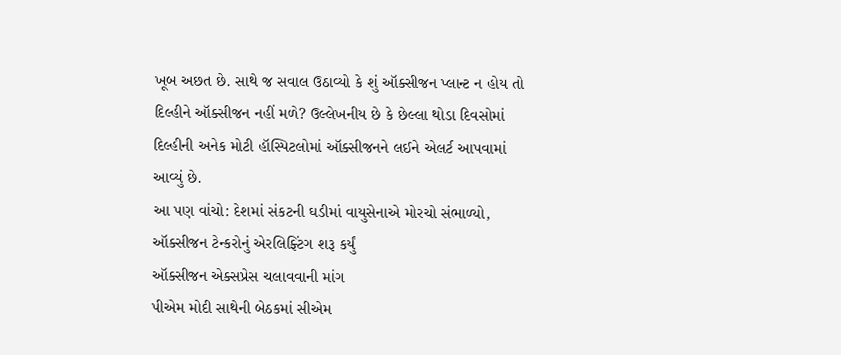ખૂબ અછત છે. સાથે જ સવાલ ઉઠાવ્યો કે શું ઑક્સીજન પ્લાન્ટ ન હોય તો દિલ્હીને ઑક્સીજન નહીં મળે? ઉલ્લેખનીય છે કે છેલ્લા થોડા દિવસોમાં દિલ્હીની અનેક મોટી હૉસ્પિટલોમાં ઑક્સીજનને લઈને એલર્ટ આપવામાં આવ્યું છે.
આ પણ વાંચો: દેશમાં સંકટની ઘડીમાં વાયુસેનાએ મોરચો સંભાળ્યો, ઑક્સીજન ટેન્કરોનું એરલિફ્ટિંગ શરૂ કર્યું
ઑક્સીજન એક્સપ્રેસ ચલાવવાની માંગ
પીએમ મોદી સાથેની બેઠકમાં સીએમ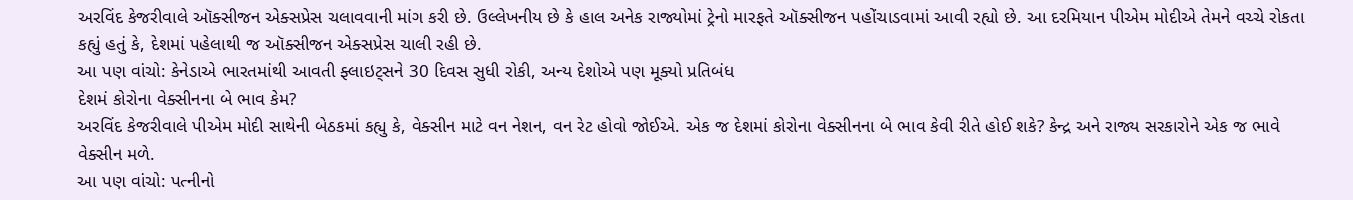અરવિંદ કેજરીવાલે ઑક્સીજન એક્સપ્રેસ ચલાવવાની માંગ કરી છે. ઉલ્લેખનીય છે કે હાલ અનેક રાજ્યોમાં ટ્રેનો મારફતે ઑક્સીજન પહોંચાડવામાં આવી રહ્યો છે. આ દરમિયાન પીએમ મોદીએ તેમને વચ્ચે રોકતા કહ્યું હતું કે, દેશમાં પહેલાથી જ ઑક્સીજન એક્સપ્રેસ ચાલી રહી છે.
આ પણ વાંચો: કેનેડાએ ભારતમાંથી આવતી ફ્લાઇટ્સને 30 દિવસ સુધી રોકી, અન્ય દેશોએ પણ મૂક્યો પ્રતિબંધ
દેશમં કોરોના વેક્સીનના બે ભાવ કેમ?
અરવિંદ કેજરીવાલે પીએમ મોદી સાથેની બેઠકમાં કહ્યુ કે, વેક્સીન માટે વન નેશન, વન રેટ હોવો જોઈએ. એક જ દેશમાં કોરોના વેક્સીનના બે ભાવ કેવી રીતે હોઈ શકે? કેન્દ્ર અને રાજ્ય સરકારોને એક જ ભાવે વેક્સીન મળે.
આ પણ વાંચો: પત્નીનો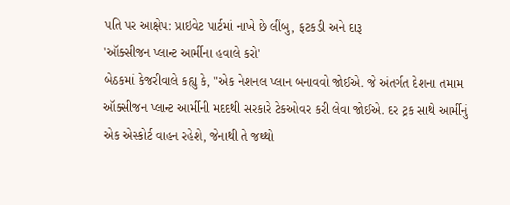પતિ પર આક્ષેપ: પ્રાઇવેટ પાર્ટમાં નાખે છે લીંબુ, ફટકડી અને દારૂ
'ઑક્સીજન પ્લાન્ટ આર્મીના હવાલે કરો'
બેઠકમાં કેજરીવાલે કહ્યુ કે, "એક નેશનલ પ્લાન બનાવવો જોઈએ. જે અંતર્ગત દેશના તમામ ઑક્સીજન પ્લાન્ટ આર્મીની મદદથી સરકારે ટેકઓવર કરી લેવા જોઈએ. દર ટ્રક સાથે આર્મીનું એક એસ્કોર્ટ વાહન રહેશે, જેનાથી તે જથ્થો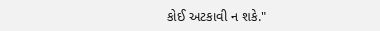કોઈ અટકાવી ન શકે."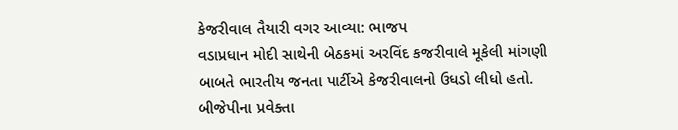કેજરીવાલ તૈયારી વગર આવ્યા: ભાજપ
વડાપ્રધાન મોદી સાથેની બેઠકમાં અરવિંદ કજરીવાલે મૂકેલી માંગણી બાબતે ભારતીય જનતા પાર્ટીએ કેજરીવાલનો ઉધડો લીધો હતો. બીજેપીના પ્રવેક્તા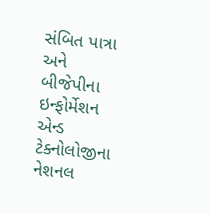સંબિત પાત્રા અને બીજેપીના ઇન્ફોર્મેશન એન્ડ ટેક્નોલોજીના નેશનલ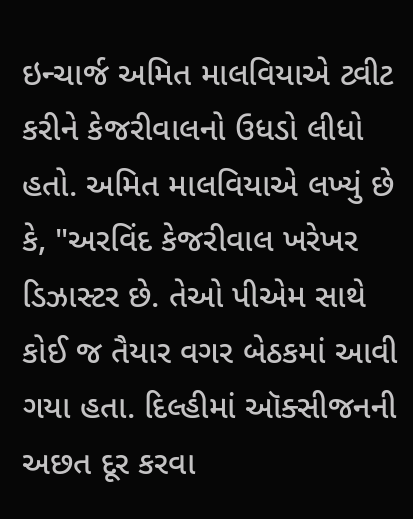ઇન્ચાર્જ અમિત માલવિયાએ ટ્વીટ કરીને કેજરીવાલનો ઉધડો લીધો હતો. અમિત માલવિયાએ લખ્યું છે કે, "અરવિંદ કેજરીવાલ ખરેખર ડિઝાસ્ટર છે. તેઓ પીએમ સાથે કોઈ જ તૈયાર વગર બેઠકમાં આવી ગયા હતા. દિલ્હીમાં ઑક્સીજનની અછત દૂર કરવા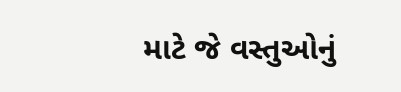માટે જે વસ્તુઓનું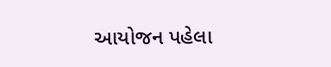આયોજન પહેલા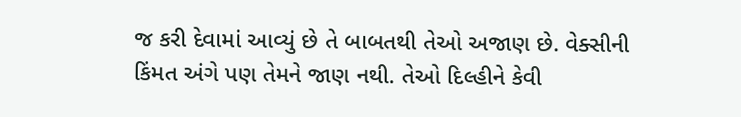જ કરી દેવામાં આવ્યું છે તે બાબતથી તેઓ અજાણ છે. વેક્સીની કિંમત અંગે પણ તેમને જાણ નથી. તેઓ દિલ્હીને કેવી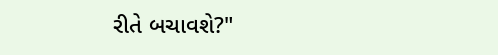રીતે બચાવશે?"